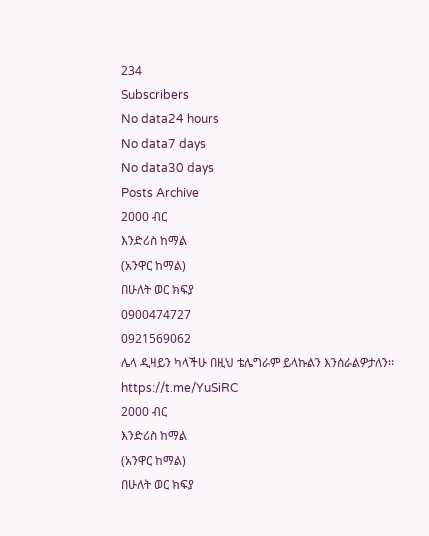234
Subscribers
No data24 hours
No data7 days
No data30 days
Posts Archive
2000 ብር
እንድሪስ ከማል
(አንዋር ከማል)
በሁለት ወር ክፍያ
0900474727
0921569062
ሌላ ዲዛይን ካላችሁ በዚህ ቴሌግራም ይላኩልን እንሰራልዎታለን፡፡
https://t.me/YuSiRC
2000 ብር
እንድሪስ ከማል
(አንዋር ከማል)
በሁለት ወር ክፍያ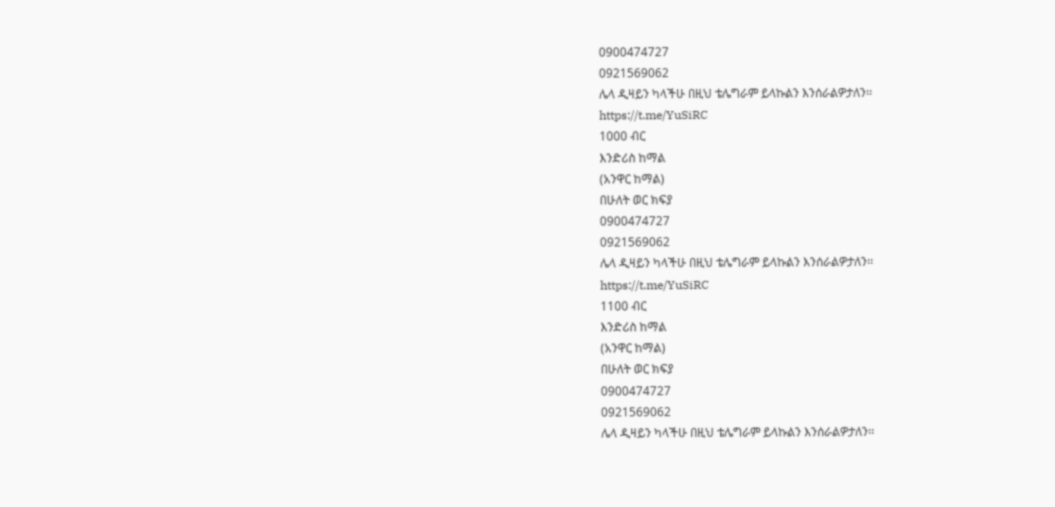0900474727
0921569062
ሌላ ዲዛይን ካላችሁ በዚህ ቴሌግራም ይላኩልን እንሰራልዎታለን፡፡
https://t.me/YuSiRC
1000 ብር
እንድሪስ ከማል
(አንዋር ከማል)
በሁለት ወር ክፍያ
0900474727
0921569062
ሌላ ዲዛይን ካላችሁ በዚህ ቴሌግራም ይላኩልን እንሰራልዎታለን፡፡
https://t.me/YuSiRC
1100 ብር
እንድሪስ ከማል
(አንዋር ከማል)
በሁለት ወር ክፍያ
0900474727
0921569062
ሌላ ዲዛይን ካላችሁ በዚህ ቴሌግራም ይላኩልን እንሰራልዎታለን፡፡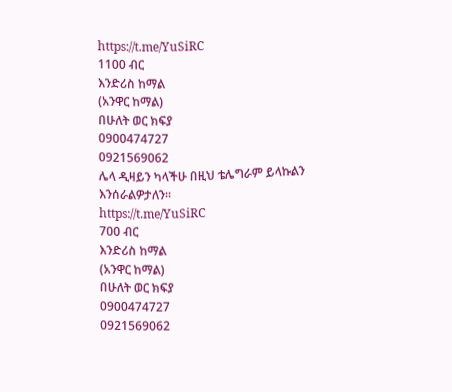https://t.me/YuSiRC
1100 ብር
እንድሪስ ከማል
(አንዋር ከማል)
በሁለት ወር ክፍያ
0900474727
0921569062
ሌላ ዲዛይን ካላችሁ በዚህ ቴሌግራም ይላኩልን እንሰራልዎታለን፡፡
https://t.me/YuSiRC
700 ብር
እንድሪስ ከማል
(አንዋር ከማል)
በሁለት ወር ክፍያ
0900474727
0921569062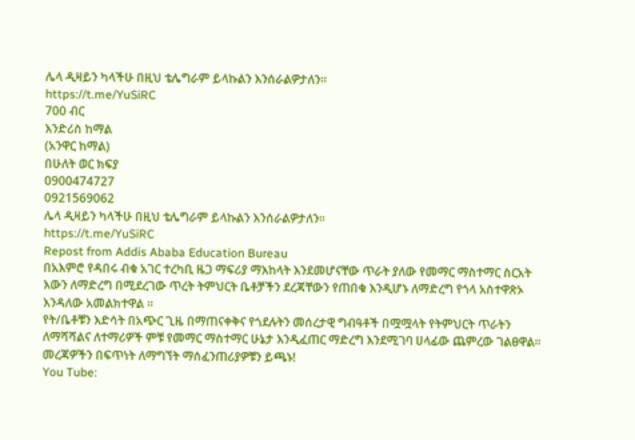ሌላ ዲዛይን ካላችሁ በዚህ ቴሌግራም ይላኩልን እንሰራልዎታለን፡፡
https://t.me/YuSiRC
700 ብር
እንድሪስ ከማል
(አንዋር ከማል)
በሁለት ወር ክፍያ
0900474727
0921569062
ሌላ ዲዛይን ካላችሁ በዚህ ቴሌግራም ይላኩልን እንሰራልዎታለን፡፡
https://t.me/YuSiRC
Repost from Addis Ababa Education Bureau
በአእምሮ የዳበሩ ብቁ አገር ተረካቢ ዜጋ ማፍሪያ ማእከላት እንደመሆናቸው ጥራት ያለው የመማር ማስተማር ስርአት እውን ለማድረግ በሚደረገው ጥረት ትምህርት ቤቶቻችን ደረጃቸውን የጠበቁ እንዲሆኑ ለማድረግ የጎላ አስተዋጽኦ እንዳለው አመልክተዋል ።
የት/ቤቶቹን እድሳት በአጭር ጊዜ በማጠናቀቅና የጎደሉትን መሰረታዊ ግብዓቶች በሟሟላት የትምህርት ጥራትን ለማሻሻልና ለተማሪዎች ምቹ የመማር ማስተማር ሁኔታ እንዲፈጠር ማድረግ እንደሚገባ ሀላፊው ጨምረው ገልፀዋል፡፡
መረጃዎችን በፍጥነት ለማግኘት ማሰፈንጠሪያዎቹን ይጫኑ!
You Tube: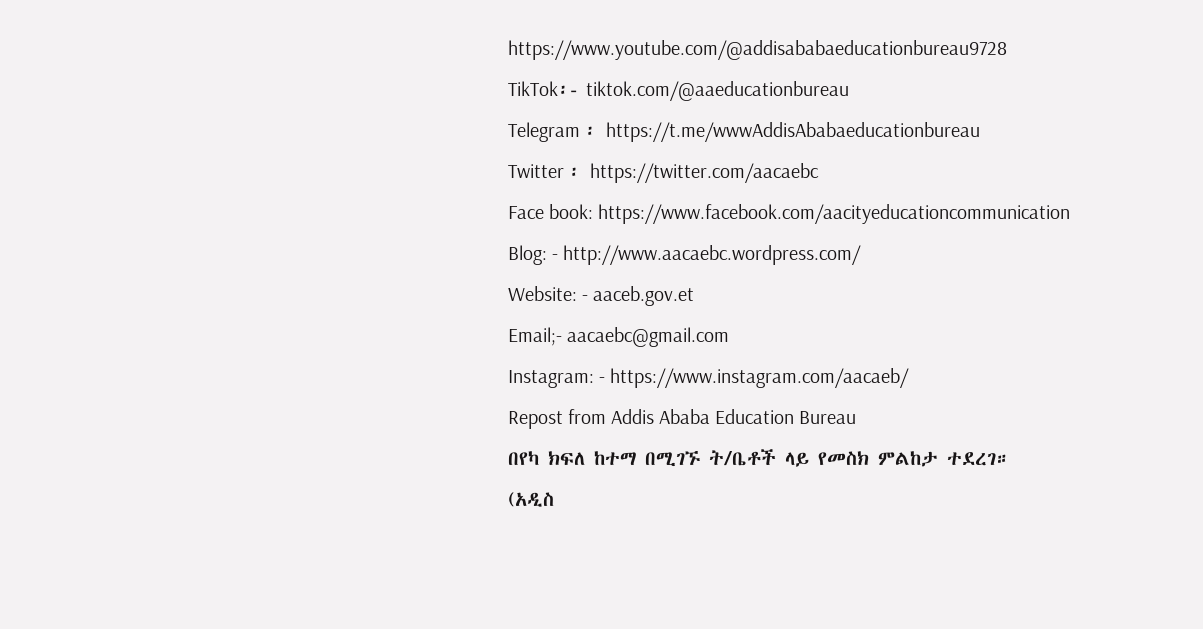https://www.youtube.com/@addisababaeducationbureau9728
TikTok፡- tiktok.com/@aaeducationbureau
Telegram ፡ https://t.me/wwwAddisAbabaeducationbureau
Twitter ፡ https://twitter.com/aacaebc
Face book: https://www.facebook.com/aacityeducationcommunication
Blog: - http://www.aacaebc.wordpress.com/
Website: - aaceb.gov.et
Email;- aacaebc@gmail.com
Instagram: - https://www.instagram.com/aacaeb/
Repost from Addis Ababa Education Bureau
በየካ ክፍለ ከተማ በሚገኙ ት/ቤቶች ላይ የመስክ ምልከታ ተደረገ።
(አዲስ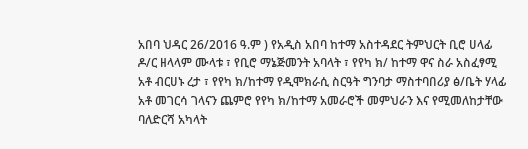አበባ ህዳር 26/2016 ዓ.ም ) የአዲስ አበባ ከተማ አስተዳደር ትምህርት ቢሮ ሀላፊ ዶ/ር ዘላላም ሙላቱ ፣ የቢሮ ማኔጅመንት አባላት ፣ የየካ ክ/ ከተማ ዋና ስራ አስፈፃሚ አቶ ብርሀኑ ረታ ፣ የየካ ክ/ከተማ የዲሞክራሲ ስርዓት ግንባታ ማስተባበሪያ ፅ/ቤት ሃላፊ አቶ መገርሳ ገላናን ጨምሮ የየካ ክ/ከተማ አመራሮች መምህራን እና የሚመለከታቸው ባለድርሻ አካላት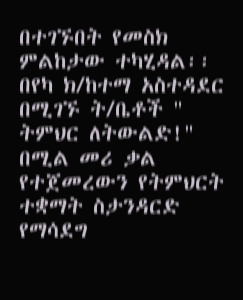በተገኙበት የመስክ ምልከታው ተካሂዳል፡፡
በየካ ክ/ከተማ አስተዳደር በሚገኙ ት/ቤቶች " ትምህር ለትውልድ!" በሚል መሪ ቃል የተጀመረውን የትምህርት ተቋማት ስታንዳርድ የማሳደግ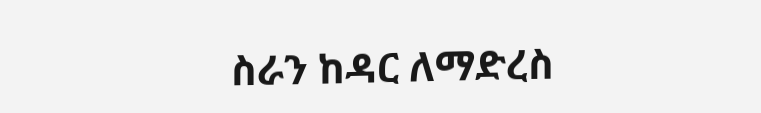ስራን ከዳር ለማድረስ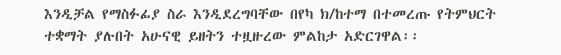እንዲቻል የማስፉፊያ ስራ እንዲደረግባቸው በየካ ክ/ከተማ በተመረጡ የትምህርት ተቋማት ያሉበት አሁናዊ ይዘትን ተዟዙረው ምልከታ አድርገዋል፡፡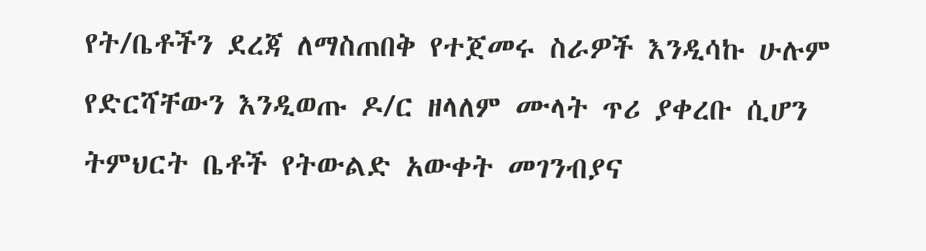የት/ቤቶችን ደረጃ ለማስጠበቅ የተጀመሩ ስራዎች እንዲሳኩ ሁሉም የድርሻቸውን እንዲወጡ ዶ/ር ዘላለም ሙላት ጥሪ ያቀረቡ ሲሆን ትምህርት ቤቶች የትውልድ አውቀት መገንብያና